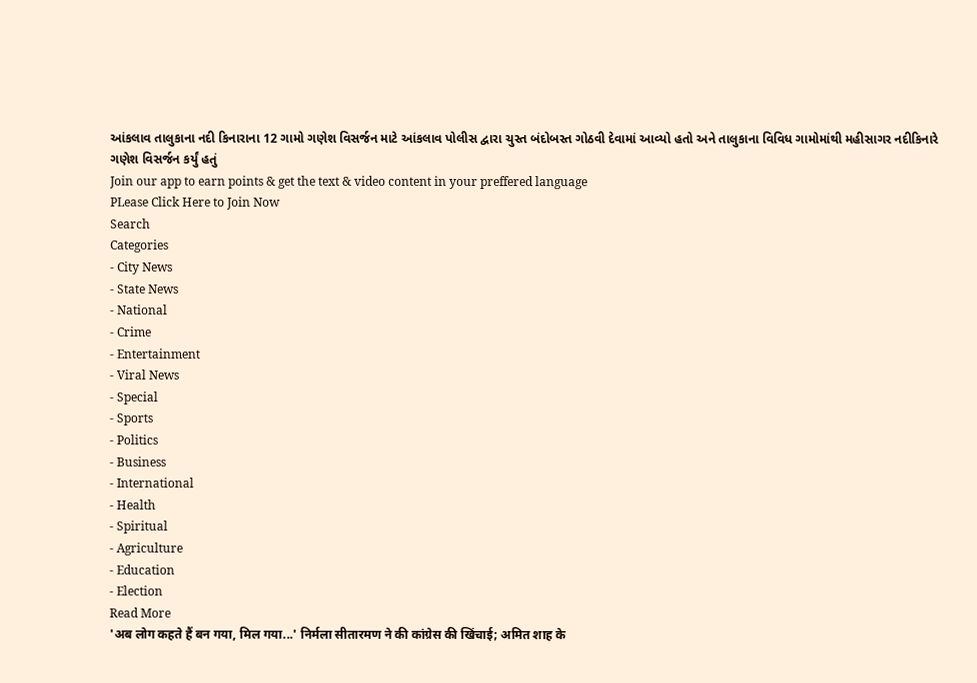આંકલાવ તાલુકાના નદી કિનારાના 12 ગામો ગણેશ વિસર્જન માટે આંકલાવ પોલીસ દ્વારા ચુસ્ત બંદોબસ્ત ગોઠવી દેવામાં આવ્યો હતો અને તાલુકાના વિવિધ ગામોમાંથી મહીસાગર નદીકિનારે ગણેશ વિસર્જન કર્યું હતું
Join our app to earn points & get the text & video content in your preffered language
PLease Click Here to Join Now
Search
Categories
- City News
- State News
- National
- Crime
- Entertainment
- Viral News
- Special
- Sports
- Politics
- Business
- International
- Health
- Spiritual
- Agriculture
- Education
- Election
Read More
'अब लोग कहते हैं बन गया, मिल गया...' निर्मला सीतारमण ने की कांग्रेस की खिंचाई; अमित शाह के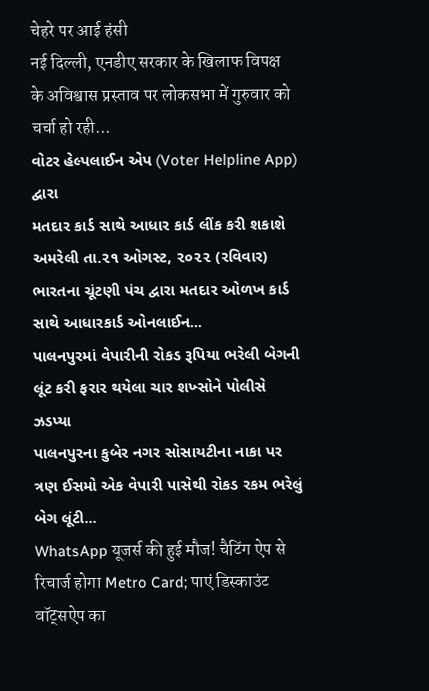चेहरे पर आई हंसी
नई दिल्ली, एनडीए सरकार के खिलाफ विपक्ष के अविश्वास प्रस्ताव पर लोकसभा में गुरुवार को चर्चा हो रही...
વોટર હેલ્પલાઈન એપ (Voter Helpline App) દ્વારા
મતદાર કાર્ડ સાથે આધાર કાર્ડ લીંક કરી શકાશે
અમરેલી તા.૨૧ ઓગસ્ટ, ૨૦૨૨ (રવિવાર) ભારતના ચૂંટણી પંચ દ્વારા મતદાર ઓળખ કાર્ડ સાથે આધારકાર્ડ ઓનલાઈન...
પાલનપુરમાં વેપારીની રોકડ રૂપિયા ભરેલી બેગની લૂંટ કરી ફરાર થયેલા ચાર શખ્સોને પોલીસે ઝડપ્યા
પાલનપુરના કુબેર નગર સોસાયટીના નાકા પર ત્રણ ઈસમો એક વેપારી પાસેથી રોકડ રકમ ભરેલું બેગ લૂંટી...
WhatsApp यूजर्स की हुई मौज! चैटिंग ऐप से रिचार्ज होगा Metro Card; पाएं डिस्काउंट
वॉट्सऐप का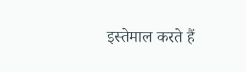इस्तेमाल करते हैं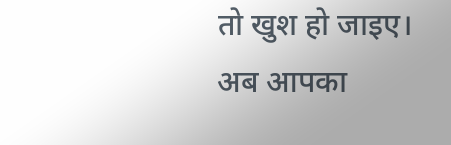तो खुश हो जाइए। अब आपका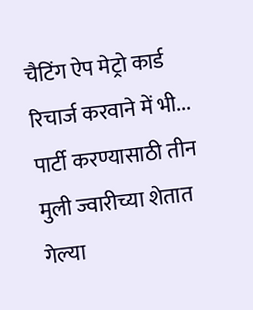चैटिंग ऐप मेट्रो कार्ड रिचार्ज करवाने में भी...
पार्टी करण्यासाठी तीन मुली ज्वारीच्या शेतात गेल्या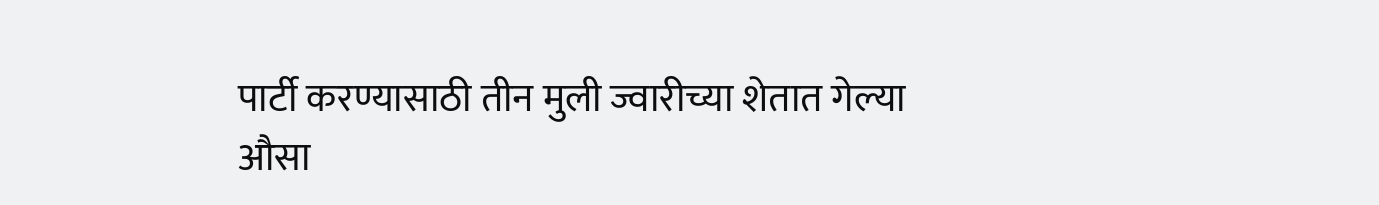पार्टी करण्यासाठी तीन मुली ज्वारीच्या शेतात गेल्या
औसा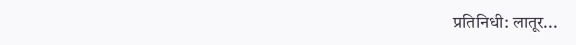प्रतिनिधी: लातूर...